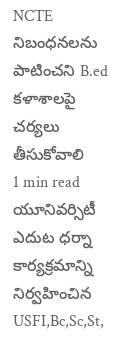NCTE నిబంధనలను పాటించని B.ed కళాశాలపై చర్యలు తీసుకోవాలి
1 min read
యూనివర్సిటీ ఎదుట ధర్నా కార్యక్రమాన్ని నిర్వహించిన USFI,Bc,Sc,St,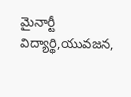మైనార్టీ విద్యార్థి,యువజన,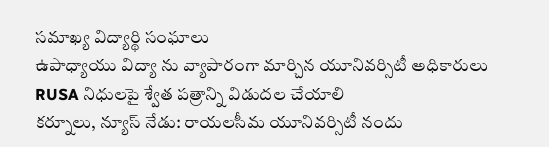సమాఖ్య విద్యార్థి సంఘాలు
ఉపాధ్యాయు విద్యా ను వ్యాపారంగా మార్చిన యూనివర్సిటీ అధికారులు
RUSA నిధులపై శ్వేత పత్రాన్ని విడుదల చేయాలి
కర్నూలు, న్యూస్ నేడు: రాయలసీమ యూనివర్సిటీ నందు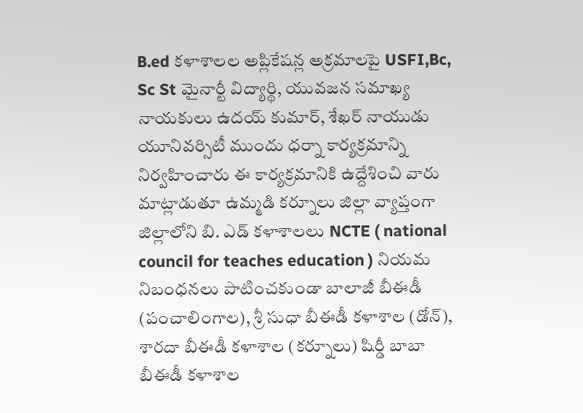B.ed కళాశాలల అప్లికేషన్ల అక్రమాలపై USFI,Bc, Sc St మైనార్టీ విద్యార్థి, యువజన సమాఖ్య నాయకులు ఉదయ్ కుమార్, శేఖర్ నాయుడు యూనివర్సిటీ ముందు ధర్నా కార్యక్రమాన్ని నిర్వహించారు ఈ కార్యక్రమానికి ఉద్దేశించి వారు మాట్లాడుతూ ఉమ్మడి కర్నూలు జిల్లా వ్యాప్తంగా జిల్లాలోని బి. ఎడ్ కళాశాలలు NCTE ( national council for teaches education ) నియమ నిబంధనలు పాటించకుండా బాలాజీ బీఈడీ (పంచాలింగాల), శ్రీ సుధా బీఈడీ కళాశాల (డోన్), శారదా బీఈడీ కళాశాల (కర్నూలు) షిర్డీ బాబా బీఈడీ కళాశాల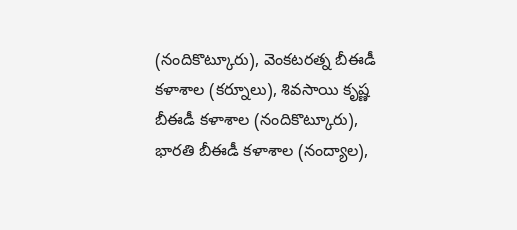(నందికొట్కూరు), వెంకటరత్న బీఈడీ కళాశాల (కర్నూలు), శివసాయి కృష్ణ బీఈడీ కళాశాల (నందికొట్కూరు), భారతి బీఈడీ కళాశాల (నంద్యాల),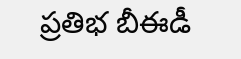ప్రతిభ బీఈడీ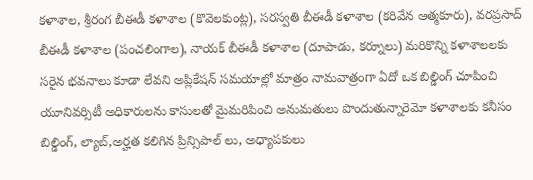కళాశాల, శ్రీరంగ బీఈడీ కళాశాల (కొవెలకుంట్ల), సరస్వతి బీఈడీ కళాశాల (కరివేన ఆత్మకూరు), వరప్రసాద్ బీఈడీ కళాశాల (పంచలింగాల), నాయక్ బీఈడీ కళాశాల (దూపాడు, కర్నూలు) మరికొన్ని కళాశాలలకు సరైన భవనాలు కూడా లేవని అప్లికేషన్ సమయాల్లో మాత్రం నామవాత్రంగా ఏదో ఒక బిల్డింగ్ చూపించి యూనివర్సిటీ అధికారులను కాసులతో మైమరిపించి అనుమతులు పొందుతున్నారెమో కళాశాలకు కనీసం బిల్డింగ్, ల్యాబ్,అర్హత కలిగిన ప్రిన్సిపాల్ లు, అధ్యాపకులు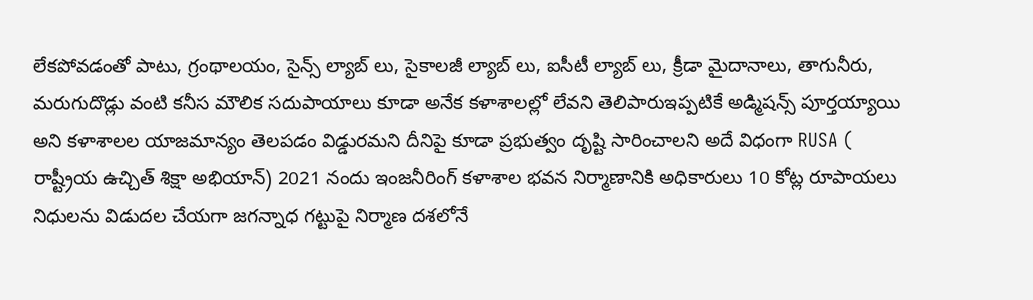లేకపోవడంతో పాటు, గ్రంథాలయం, సైన్స్ ల్యాబ్ లు, సైకాలజీ ల్యాబ్ లు, ఐసీటీ ల్యాబ్ లు, క్రీడా మైదానాలు, తాగునీరు, మరుగుదొడ్లు వంటి కనీస మౌలిక సదుపాయాలు కూడా అనేక కళాశాలల్లో లేవని తెలిపారుఇప్పటికే అడ్మిషన్స్ పూర్తయ్యాయి అని కళాశాలల యాజమాన్యం తెలపడం విడ్డురమని దీనిపై కూడా ప్రభుత్వం దృష్టి సారించాలని అదే విధంగా RUSA ( రాష్ట్రీయ ఉచ్చిత్ శిక్షా అభియాన్) 2021 నందు ఇంజనీరింగ్ కళాశాల భవన నిర్మాణానికి అధికారులు 10 కోట్ల రూపాయలు నిధులను విడుదల చేయగా జగన్నాధ గట్టుపై నిర్మాణ దశలోనే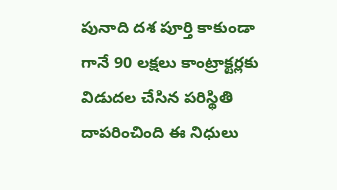పునాది దశ పూర్తి కాకుండా గానే 90 లక్షలు కాంట్రాక్టర్లకు విడుదల చేసిన పరిస్థితి దాపరించింది ఈ నిధులు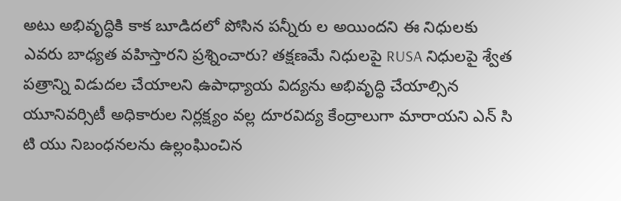అటు అభివృద్ధికి కాక బూడిదలో పోసిన పన్నీరు ల అయిందని ఈ నిధులకు ఎవరు బాధ్యత వహిస్తారని ప్రశ్నించారు? తక్షణమే నిధులపై RUSA నిధులపై శ్వేత పత్రాన్ని విడుదల చేయాలని ఉపాధ్యాయ విద్యను అభివృద్ధి చేయాల్సిన యూనివర్సిటీ అధికారుల నిర్లక్ష్యం వల్ల దూరవిద్య కేంద్రాలుగా మారాయని ఎన్ సి టి యు నిబంధనలను ఉల్లంఘించిన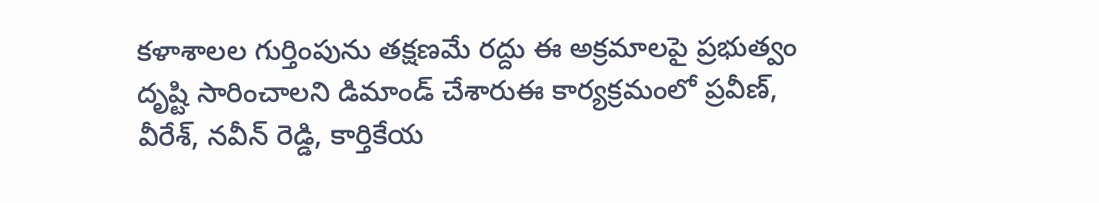కళాశాలల గుర్తింపును తక్షణమే రద్దు ఈ అక్రమాలపై ప్రభుత్వం దృష్టి సారించాలని డిమాండ్ చేశారుఈ కార్యక్రమంలో ప్రవీణ్, వీరేశ్, నవీన్ రెడ్డి, కార్తికేయ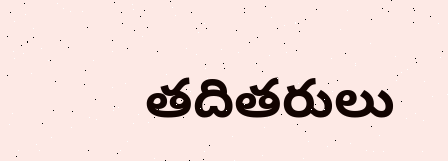తదితరులు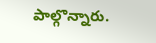పాల్గొన్నారు.